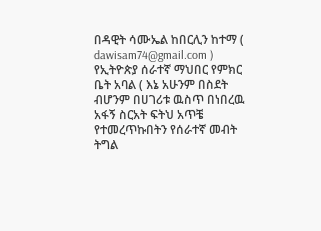በዳዊት ሳሙኤል ከበርሊን ከተማ ( dawisam74@gmail.com ) የኢትዮጵያ ሰራተኛ ማህበር የምክር ቤት አባል ( እኔ አሁንም በስደት ብሆንም በሀገሪቱ ዉስጥ በነበረዉ አፋኝ ስርአት ፍትህ አጥቼ የተመረጥኩበትን የሰራተኛ መብት ትግል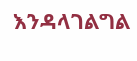እንዳላገልግል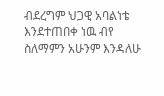ብደረግም ህጋዊ አባልነቴ እንደተጠበቀ ነዉ ብየ ስለማምን አሁንም እንዳለሁ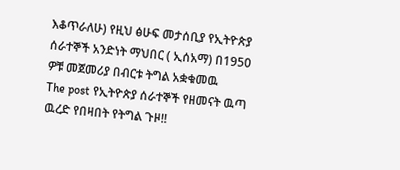እቆጥራለሁ) የዚህ ፅሁፍ መታሰቢያ የኢትዮጵያ ሰራተኞች አንድነት ማህበር ( ኢሰአማ) በ1950 ዎቹ መጀመሪያ በብርቱ ትግል አቋቁመዉ
The post የኢትዮጵያ ሰራተኞች የዘመናት ዉጣ ዉረድ የበዛበት የትግል ጉዞ!!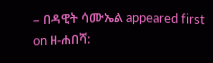– በዳዊት ሳሙኤል appeared first on ዘ-ሐበሻ: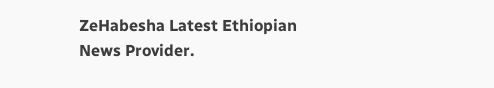ZeHabesha Latest Ethiopian News Provider.